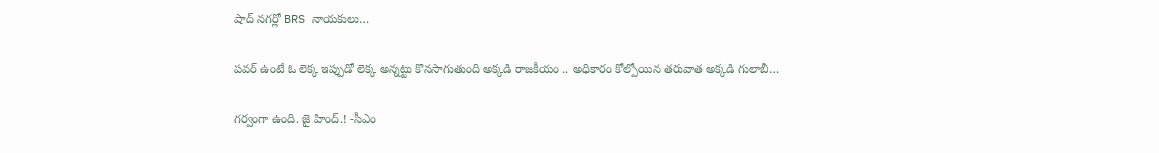షాద్ నగర్లో BRS నాయకులు…

పవర్ ఉంటే ఓ లెక్క ఇప్పుడో లెక్క అన్నట్టు కొనసాగుతుంది అక్కడి రాజకీయం .. అధికారం కోల్పోయిన తరువాత అక్కడి గులాబీ…

గర్వంగా ఉంది. జై హింద్.! -సీఎం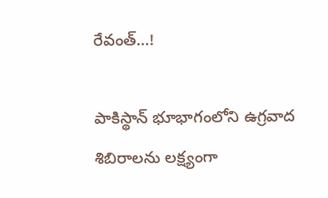రేవంత్…!

పాకిస్థాన్‌ భూభాగంలోని ఉగ్రవాద శిబిరాలను లక్ష్యంగా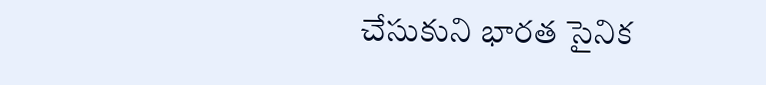చేసుకుని భారత సైనిక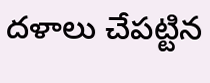దళాలు చేపట్టిన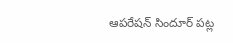ఆపరేషన్‌ సిందూర్‌ పట్ల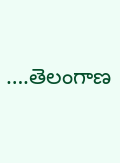….తెలంగాణ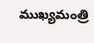ముఖ్యమంత్రి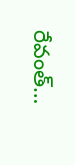రేవంత్‌…